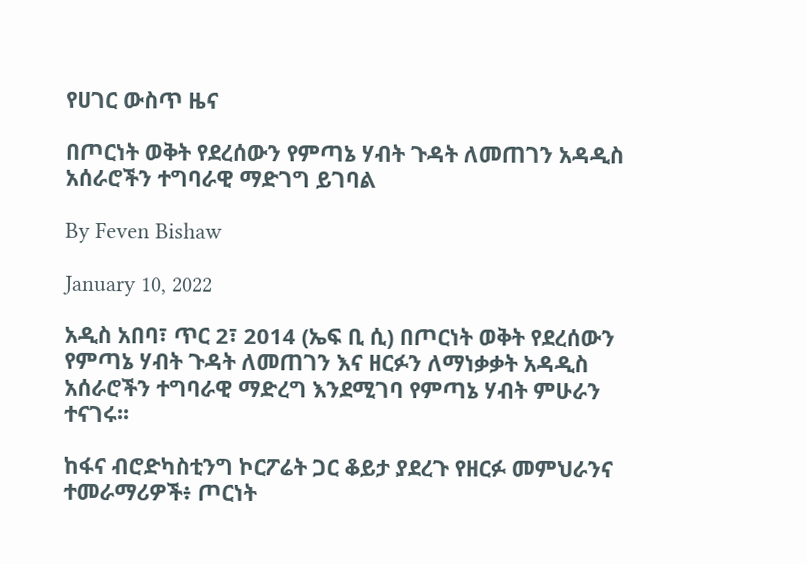የሀገር ውስጥ ዜና

በጦርነት ወቅት የደረሰውን የምጣኔ ሃብት ጉዳት ለመጠገን አዳዲስ አሰራሮችን ተግባራዊ ማድገግ ይገባል

By Feven Bishaw

January 10, 2022

አዲስ አበባ፣ ጥር 2፣ 2014 (ኤፍ ቢ ሲ) በጦርነት ወቅት የደረሰውን የምጣኔ ሃብት ጉዳት ለመጠገን እና ዘርፉን ለማነቃቃት አዳዲስ አሰራሮችን ተግባራዊ ማድረግ እንደሚገባ የምጣኔ ሃብት ምሁራን ተናገሩ፡፡

ከፋና ብሮድካስቲንግ ኮርፖሬት ጋር ቆይታ ያደረጉ የዘርፉ መምህራንና ተመራማሪዎች፥ ጦርነት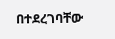በተደረገባቸው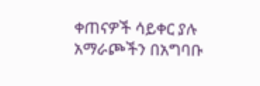ቀጠናዎች ሳይቀር ያሉ አማራጮችን በአግባቡ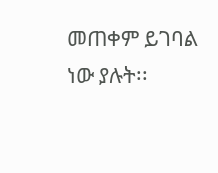መጠቀም ይገባል ነው ያሉት፡፡